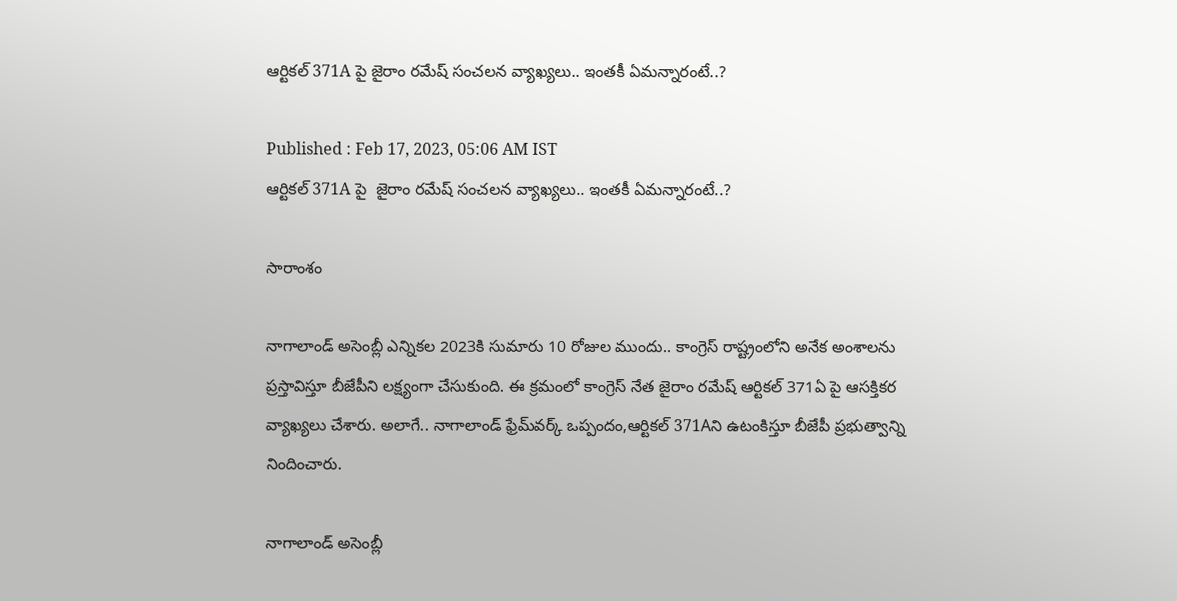ఆర్టికల్ 371A పై జైరాం రమేష్ సంచలన వ్యాఖ్యలు.. ఇంతకీ ఏమన్నారంటే..?

Published : Feb 17, 2023, 05:06 AM IST
ఆర్టికల్ 371A పై  జైరాం రమేష్ సంచలన వ్యాఖ్యలు.. ఇంతకీ ఏమన్నారంటే..?

సారాంశం

నాగాలాండ్ అసెంబ్లీ ఎన్నికల 2023కి సుమారు 10 రోజుల ముందు.. కాంగ్రెస్ రాష్ట్రంలోని అనేక అంశాలను ప్రస్తావిస్తూ బీజేపీని లక్ష్యంగా చేసుకుంది. ఈ క్రమంలో కాంగ్రెస్ నేత జైరాం రమేష్ ఆర్టికల్ 371ఏ పై ఆసక్తికర వ్యాఖ్యలు చేశారు. అలాగే.. నాగాలాండ్ ఫ్రేమ్‌వర్క్ ఒప్పందం,ఆర్టికల్ 371Aని ఉటంకిస్తూ బీజేపీ ప్రభుత్వాన్ని నిందించారు.

నాగాలాండ్ అసెంబ్లీ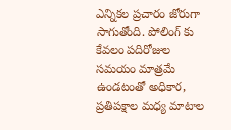ఎన్నికల ప్రచారం జోరుగా సాగుతోంది. పోలింగ్ కు కేవలం పదిరోజుల సమయం మాత్రమే ఉండటంతో అధికార, ప్రతిపక్షాల మధ్య మాటాల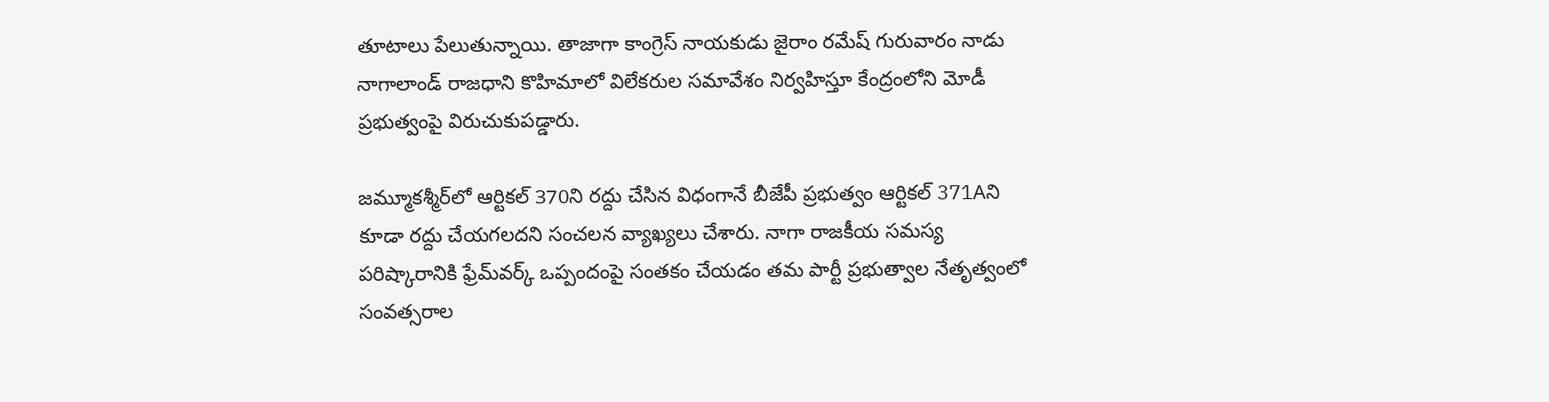తూటాలు పేలుతున్నాయి. తాజాగా కాంగ్రెస్ నాయకుడు జైరాం రమేష్ గురువారం నాడు నాగాలాండ్ రాజధాని కొహిమాలో విలేకరుల సమావేశం నిర్వహిస్తూ కేంద్రంలోని మోడీ ప్రభుత్వంపై విరుచుకుపడ్డారు.

జమ్మూకశ్మీర్‌లో ఆర్టికల్ 370ని రద్దు చేసిన విధంగానే బీజేపీ ప్రభుత్వం ఆర్టికల్ 371Aని కూడా రద్దు చేయగలదని సంచలన వ్యాఖ్యలు చేశారు. నాగా రాజకీయ సమస్య పరిష్కారానికి ఫ్రేమ్‌వర్క్ ఒప్పందంపై సంతకం చేయడం తమ పార్టీ ప్రభుత్వాల నేతృత్వంలో సంవత్సరాల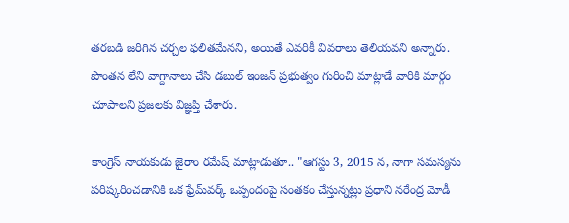తరబడి జరిగిన చర్చల ఫలితమేనని, అయితే ఎవరికీ వివరాలు తెలియవని అన్నారు. పొంతన లేని వాగ్దానాలు చేసి డబుల్ ఇంజన్ ప్రభుత్వం గురించి మాట్లాడే వారికి మార్గం చూపాలని ప్రజలకు విజ్ఞప్తి చేశారు.

కాంగ్రెస్ నాయకుడు జైరాం రమేష్ మాట్లాడుతూ.. "ఆగస్టు 3, 2015 న, నాగా సమస్యను పరిష్కరించడానికి ఒక ఫ్రేమ్‌వర్క్ ఒప్పందంపై సంతకం చేస్తున్నట్లు ప్రధాని నరేంద్ర మోడీ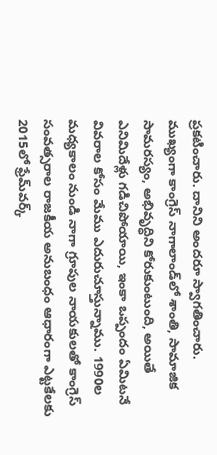ప్రకటించారు. దానిని అందరూ స్వాగతించారు. ముఖ్యంగా కాంగ్రెస్ నాగాలాండ్‌లో శాంతి, సామాజిక సామరస్యం, అభివృద్ధిని కోరుకుంటుంది, అయితే ఎనిమిదేళ్లు గడిచిపోయాయి, ఇంకా ఒప్పందం ఏమిటనే వివరాల కోసం మేము ఎదురుచూస్తున్నాము. 1990ల మధ్యకాలం నుండి నాగా గ్రూపుల నాయకులతో కాంగ్రెస్ సంవత్సరాల రాజకీయ అనుబంధం ఆధారంగా ఎట్టకేలకు 2015లో ఫ్రేమ్‌వర్క్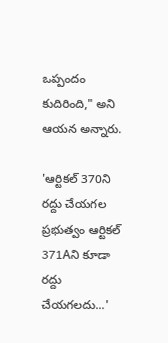ఒప్పందం కుదిరింది," అని ఆయన అన్నారు.

'ఆర్టికల్ 370ని రద్దు చేయగల ప్రభుత్వం ఆర్టికల్ 371Aని కూడా రద్దు చేయగలదు...'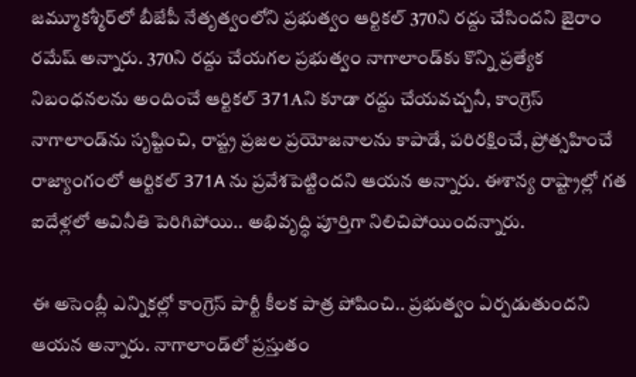జమ్మూకశ్మీర్‌లో బీజేపీ నేతృత్వంలోని ప్రభుత్వం ఆర్టికల్ 370ని రద్దు చేసిందని జైరాం రమేష్ అన్నారు. 370ని రద్దు చేయగల ప్రభుత్వం నాగాలాండ్‌కు కొన్ని ప్రత్యేక నిబంధనలను అందించే ఆర్టికల్ 371Aని కూడా రద్దు చేయవచ్చనీ, కాంగ్రెస్ నాగాలాండ్‌ను సృష్టించి, రాష్ట్ర ప్రజల ప్రయోజనాలను కాపాడే, పరిరక్షించే, ప్రోత్సహించే రాజ్యాంగంలో ఆర్టికల్ 371A ను ప్రవేశపెట్టిందని ఆయన అన్నారు. ఈశాన్య రాష్ట్రాల్లో గత ఐదేళ్లలో అవినీతి పెరిగిపోయి.. అభివృద్ధి పూర్తిగా నిలిచిపోయిందన్నారు.

ఈ అసెంబ్లీ ఎన్నికల్లో కాంగ్రెస్ పార్టీ‌ కీలక పాత్ర పోషించి.. ప్రభుత్వం ఏర్పడుతుందని ఆయన అన్నారు. నాగాలాండ్‌లో ప్రస్తుతం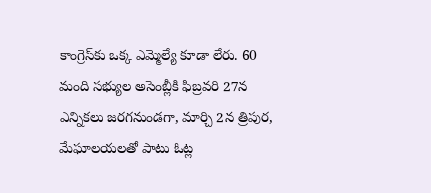కాంగ్రెస్‌కు ఒక్క ఎమ్మెల్యే కూడా లేరు. 60 మంది సభ్యుల అసెంబ్లీకి ఫిబ్రవరి 27న ఎన్నికలు జరగనుండగా, మార్చి 2న త్రిపుర, మేఘాలయలతో పాటు ఓట్ల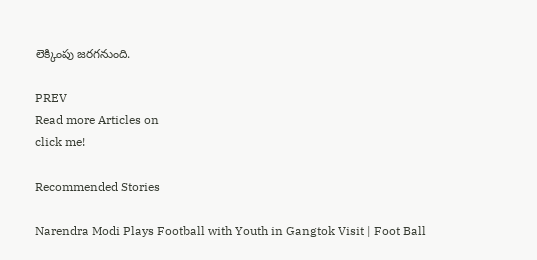లెక్కింపు జరగనుంది.

PREV
Read more Articles on
click me!

Recommended Stories

Narendra Modi Plays Football with Youth in Gangtok Visit | Foot Ball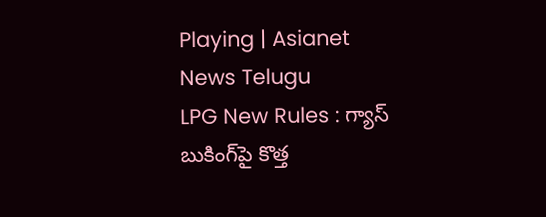Playing | Asianet News Telugu
LPG New Rules : గ్యాస్ బుకింగ్‌పై కొత్త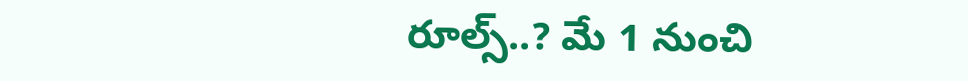రూల్స్..? మే 1 నుంచి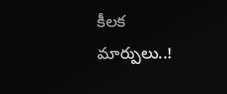కీలక మార్పులు..!